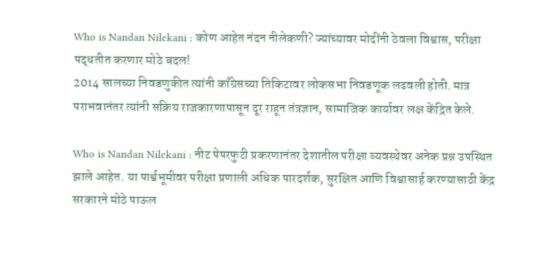Who is Nandan Nilekani : कोण आहेत नंदन नीलेकणी? ज्यांच्यावर मोदींनी ठेवला विश्वास, परीक्षा पद्धतीत करणार मोठे बदल!
2014 सालच्या निवडणुकीत त्यांनी काँग्रेसच्या तिकिटावर लोकसभा निवडणूक लढवली होती. मात्र पराभवानंतर त्यांनी सक्रिय राजकारणापासून दूर राहून तंत्रज्ञान, सामाजिक कार्यावर लक्ष केंद्रित केले.

Who is Nandan Nilekani : नीट पेपरफुटी प्रकरणानंतर देशातील परीक्षा व्यवस्थेवर अनेक प्रश्न उपस्थित झाले आहेत. या पार्श्वभूमीवर परीक्षा प्रणाली अधिक पारदर्शक, सुरक्षित आणि विश्वासार्ह करण्यासाठी केंद्र सरकारने मोठे पाऊल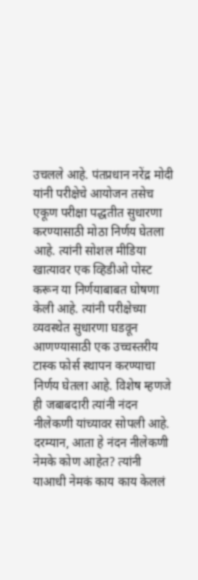उचलले आहे. पंतप्रधान नरेंद्र मोदी यांनी परीक्षेचे आयोजन तसेच एकूण परीक्षा पद्धतीत सुधारणा करण्यासाठी मोठा निर्णय घेतला आहे. त्यांनी सोशल मीडिया खात्यावर एक व्हिडीओ पोस्ट करून या निर्णयाबाबत घोषणा केली आहे. त्यांनी परीक्षेच्या व्यवस्थेत सुधारणा घडवून आणण्यासाठी एक उच्चस्तरीय टास्क फोर्स स्थापन करण्याचा निर्णय घेतला आहे. विशेष म्हणजे ही जबाबदारी त्यांनी नंदन नीलेकणी यांच्यावर सोपली आहे. दरम्यान, आता हे नंदन नीलेकणी नेमके कोण आहेत? त्यांनी याआधी नेमकं काय काय केललं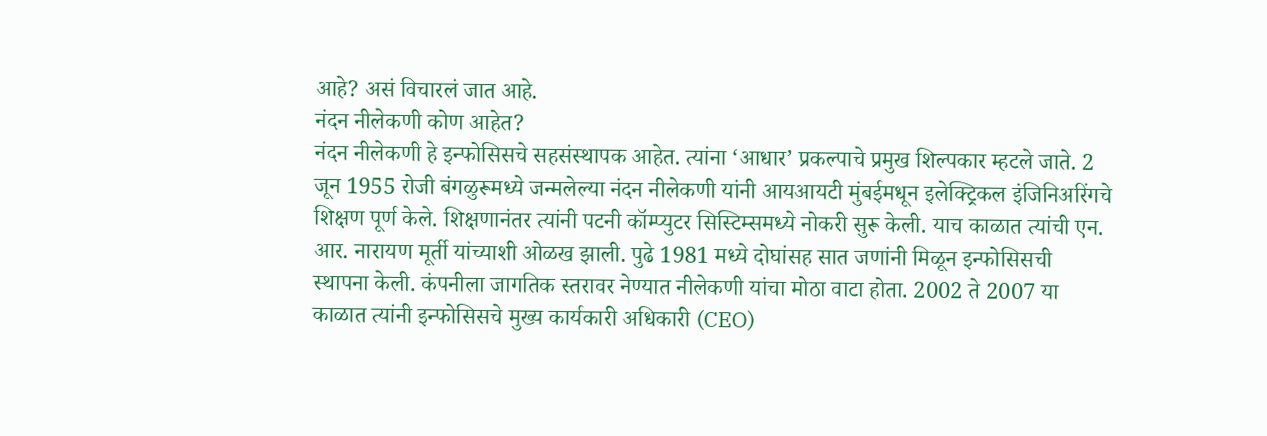आहे? असं विचारलं जात आहे.
नंदन नीलेकणी कोण आहेत?
नंदन नीलेकणी हे इन्फोसिसचे सहसंस्थापक आहेत. त्यांना ‘आधार’ प्रकल्पाचे प्रमुख शिल्पकार म्हटले जाते. 2 जून 1955 रोजी बंगळुरूमध्ये जन्मलेल्या नंदन नीलेकणी यांनी आयआयटी मुंबईमधून इलेक्ट्रिकल इंजिनिअरिंगचे शिक्षण पूर्ण केले. शिक्षणानंतर त्यांनी पटनी कॉम्प्युटर सिस्टिम्समध्ये नोकरी सुरू केली. याच काळात त्यांची एन. आर. नारायण मूर्ती यांच्याशी ओळख झाली. पुढे 1981 मध्ये दोघांसह सात जणांनी मिळून इन्फोसिसची स्थापना केली. कंपनीला जागतिक स्तरावर नेण्यात नीलेकणी यांचा मोठा वाटा होता. 2002 ते 2007 या काळात त्यांनी इन्फोसिसचे मुख्य कार्यकारी अधिकारी (CEO)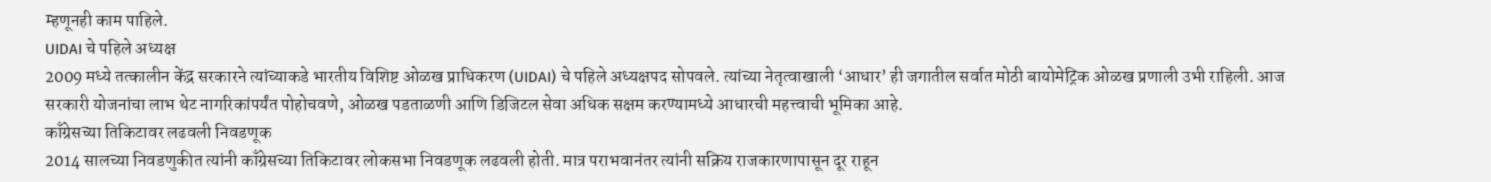म्हणूनही काम पाहिले.
UIDAI चे पहिले अध्यक्ष
2009 मध्ये तत्कालीन केंद्र सरकारने त्यांच्याकडे भारतीय विशिष्ट ओळख प्राधिकरण (UIDAI) चे पहिले अध्यक्षपद सोपवले. त्यांच्या नेतृत्वाखाली ‘आधार’ ही जगातील सर्वात मोठी बायोमेट्रिक ओळख प्रणाली उभी राहिली. आज सरकारी योजनांचा लाभ थेट नागरिकांपर्यंत पोहोचवणे, ओळख पडताळणी आणि डिजिटल सेवा अधिक सक्षम करण्यामध्ये आधारची महत्त्वाची भूमिका आहे.
काँग्रेसच्या तिकिटावर लढवली निवडणूक
2014 सालच्या निवडणुकीत त्यांनी काँग्रेसच्या तिकिटावर लोकसभा निवडणूक लढवली होती. मात्र पराभवानंतर त्यांनी सक्रिय राजकारणापासून दूर राहून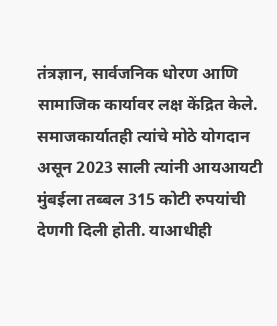तंत्रज्ञान, सार्वजनिक धोरण आणि सामाजिक कार्यावर लक्ष केंद्रित केले. समाजकार्यातही त्यांचे मोठे योगदान असून 2023 साली त्यांनी आयआयटी मुंबईला तब्बल 315 कोटी रुपयांची देणगी दिली होती. याआधीही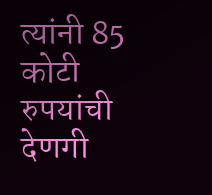त्यांनी 85 कोटी रुपयांची देणगी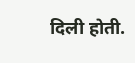दिली होती.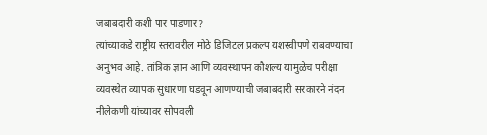जबाबदारी कशी पार पाडणार?
त्यांच्याकडे राष्ट्रीय स्तरावरील मोठे डिजिटल प्रकल्प यशस्वीपणे राबवण्याचा अनुभव आहे. तांत्रिक ज्ञान आणि व्यवस्थापन कौशल्य यामुळेच परीक्षा व्यवस्थेत व्यापक सुधारणा घडवून आणण्याची जबाबदारी सरकारने नंदन नीलेकणी यांच्यावर सोपवली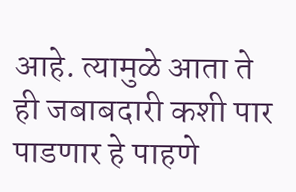आहे. त्यामुळे आता ते ही जबाबदारी कशी पार पाडणार हे पाहणे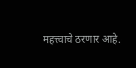महत्त्वाचे ठरणार आहे.